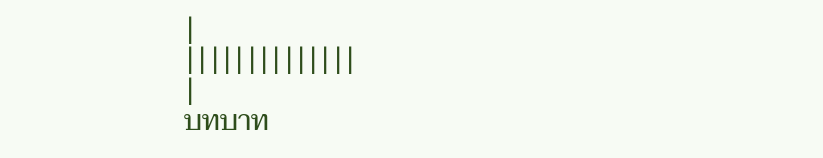|
||||||||||||||
|
บทบาท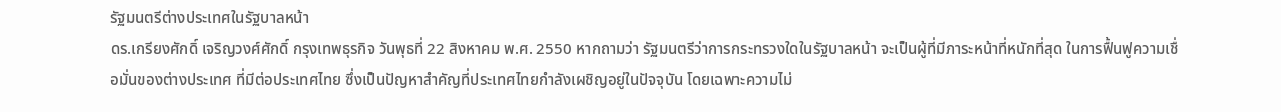รัฐมนตรีต่างประเทศในรัฐบาลหน้า
ดร.เกรียงศักดิ์ เจริญวงศ์ศักดิ์ กรุงเทพธุรกิจ วันพุธที่ 22 สิงหาคม พ.ศ. 2550 หากถามว่า รัฐมนตรีว่าการกระทรวงใดในรัฐบาลหน้า จะเป็นผู้ที่มีภาระหน้าที่หนักที่สุด ในการฟื้นฟูความเชื่อมั่นของต่างประเทศ ที่มีต่อประเทศไทย ซึ่งเป็นปัญหาสำคัญที่ประเทศไทยกำลังเผชิญอยู่ในปัจจุบัน โดยเฉพาะความไม่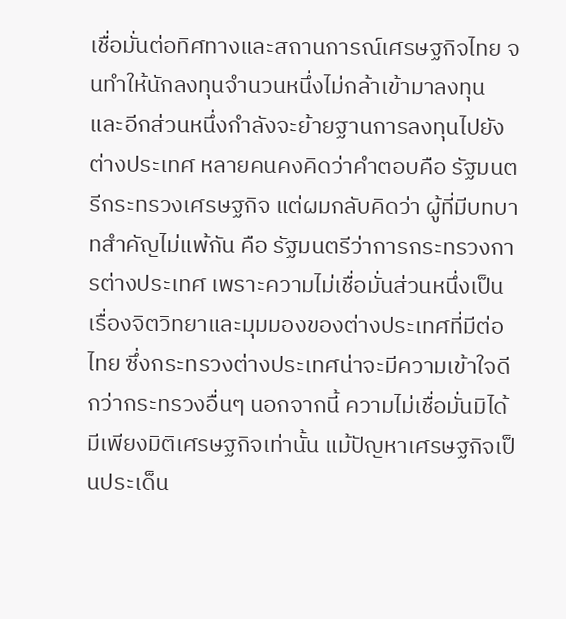เชื่อมั่นต่อทิศทางและสถานการณ์เศรษฐกิจไทย จนทำให้นักลงทุนจำนวนหนึ่งไม่กล้าเข้ามาลงทุน และอีกส่วนหนึ่งกำลังจะย้ายฐานการลงทุนไปยังต่างประเทศ หลายคนคงคิดว่าคำตอบคือ รัฐมนตรีกระทรวงเศรษฐกิจ แต่ผมกลับคิดว่า ผู้ที่มีบทบาทสำคัญไม่แพ้กัน คือ รัฐมนตรีว่าการกระทรวงการต่างประเทศ เพราะความไม่เชื่อมั่นส่วนหนึ่งเป็นเรื่องจิตวิทยาและมุมมองของต่างประเทศที่มีต่อไทย ซึ่งกระทรวงต่างประเทศน่าจะมีความเข้าใจดีกว่ากระทรวงอื่นๆ นอกจากนี้ ความไม่เชื่อมั่นมิได้มีเพียงมิติเศรษฐกิจเท่านั้น แม้ปัญหาเศรษฐกิจเป็นประเด็น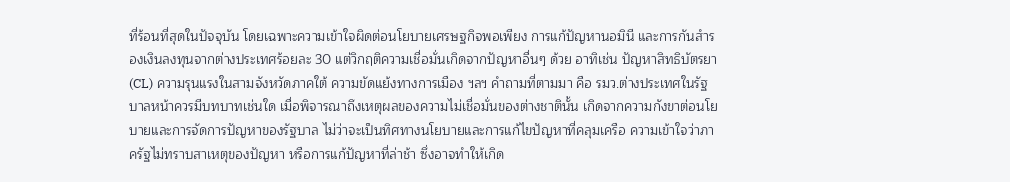ที่ร้อนที่สุดในปัจจุบัน โดยเฉพาะความเข้าใจผิดต่อนโยบายเศรษฐกิจพอเพียง การแก้ปัญหานอมินี และการกันสำรองเงินลงทุนจากต่างประเทศร้อยละ 30 แต่วิกฤติความเชื่อมั่นเกิดจากปัญหาอื่นๆ ด้วย อาทิเช่น ปัญหาสิทธิบัตรยา (CL) ความรุนแรงในสามจังหวัดภาคใต้ ความขัดแย้งทางการเมือง ฯลฯ คำถามที่ตามมา คือ รมว.ต่างประเทศในรัฐบาลหน้าควรมีบทบาทเช่นใด เมื่อพิจารณาถึงเหตุผลของความไม่เชื่อมั่นของต่างชาตินั้น เกิดจากความกังขาต่อนโยบายและการจัดการปัญหาของรัฐบาล ไม่ว่าจะเป็นทิศทางนโยบายและการแก้ไขปัญหาที่คลุมเครือ ความเข้าใจว่าภาครัฐไม่ทราบสาเหตุของปัญหา หรือการแก้ปัญหาที่ล่าช้า ซึ่งอาจทำให้เกิด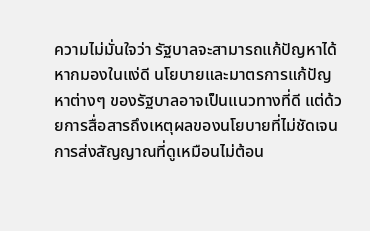ความไม่มั่นใจว่า รัฐบาลจะสามารถแก้ปัญหาได้ หากมองในแง่ดี นโยบายและมาตรการแก้ปัญหาต่างๆ ของรัฐบาลอาจเป็นแนวทางที่ดี แต่ด้วยการสื่อสารถึงเหตุผลของนโยบายที่ไม่ชัดเจน การส่งสัญญาณที่ดูเหมือนไม่ต้อน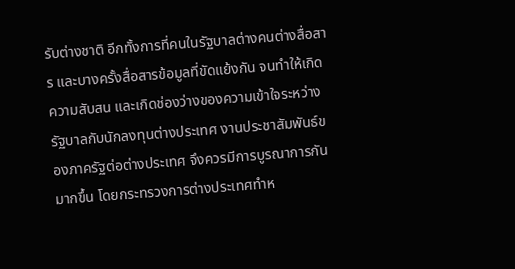รับต่างชาติ อีกทั้งการที่คนในรัฐบาลต่างคนต่างสื่อสาร และบางครั้งสื่อสารข้อมูลที่ขัดแย้งกัน จนทำให้เกิดความสับสน และเกิดช่องว่างของความเข้าใจระหว่างรัฐบาลกับนักลงทุนต่างประเทศ งานประชาสัมพันธ์ของภาครัฐต่อต่างประเทศ จึงควรมีการบูรณาการกันมากขึ้น โดยกระทรวงการต่างประเทศทำห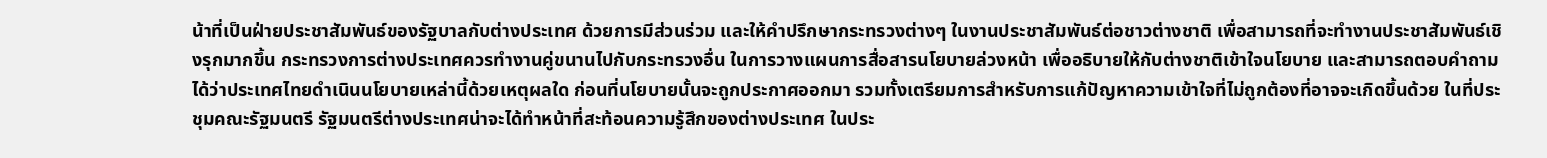น้าที่เป็นฝ่ายประชาสัมพันธ์ของรัฐบาลกับต่างประเทศ ด้วยการมีส่วนร่วม และให้คำปรึกษากระทรวงต่างๆ ในงานประชาสัมพันธ์ต่อชาวต่างชาติ เพื่อสามารถที่จะทำงานประชาสัมพันธ์เชิงรุกมากขึ้น กระทรวงการต่างประเทศควรทำงานคู่ขนานไปกับกระทรวงอื่น ในการวางแผนการสื่อสารนโยบายล่วงหน้า เพื่ออธิบายให้กับต่างชาติเข้าใจนโยบาย และสามารถตอบคำถามได้ว่าประเทศไทยดำเนินนโยบายเหล่านี้ด้วยเหตุผลใด ก่อนที่นโยบายนั้นจะถูกประกาศออกมา รวมทั้งเตรียมการสำหรับการแก้ปัญหาความเข้าใจที่ไม่ถูกต้องที่อาจจะเกิดขึ้นด้วย ในที่ประชุมคณะรัฐมนตรี รัฐมนตรีต่างประเทศน่าจะได้ทำหน้าที่สะท้อนความรู้สึกของต่างประเทศ ในประ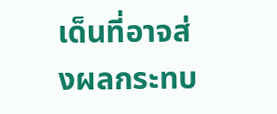เด็นที่อาจส่งผลกระทบ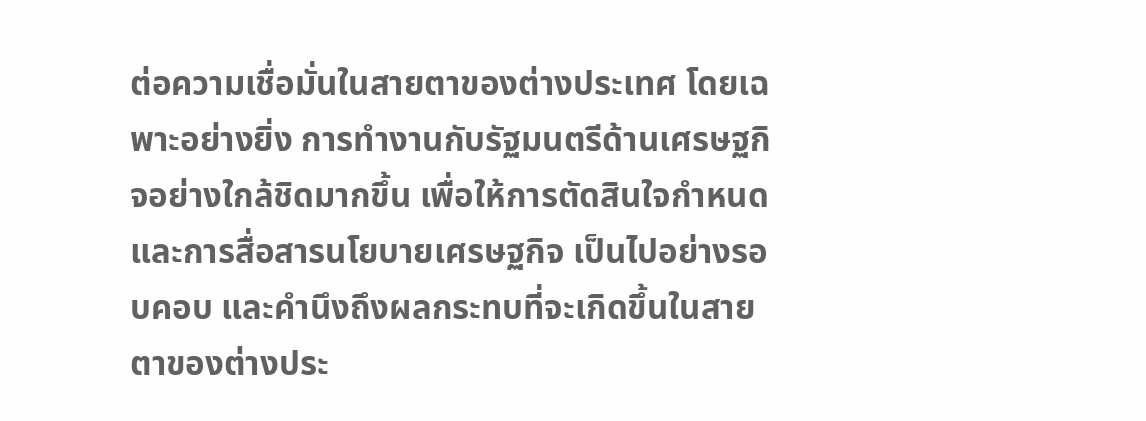ต่อความเชื่อมั่นในสายตาของต่างประเทศ โดยเฉพาะอย่างยิ่ง การทำงานกับรัฐมนตรีด้านเศรษฐกิจอย่างใกล้ชิดมากขึ้น เพื่อให้การตัดสินใจกำหนดและการสื่อสารนโยบายเศรษฐกิจ เป็นไปอย่างรอบคอบ และคำนึงถึงผลกระทบที่จะเกิดขึ้นในสายตาของต่างประ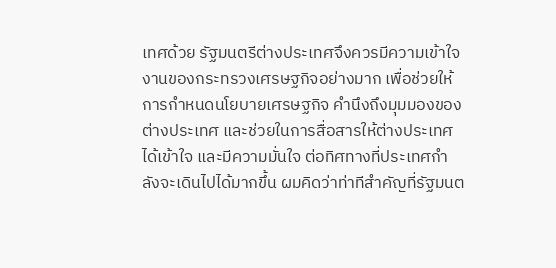เทศด้วย รัฐมนตรีต่างประเทศจึงควรมีความเข้าใจงานของกระทรวงเศรษฐกิจอย่างมาก เพื่อช่วยให้การกำหนดนโยบายเศรษฐกิจ คำนึงถึงมุมมองของต่างประเทศ และช่วยในการสื่อสารให้ต่างประเทศได้เข้าใจ และมีความมั่นใจ ต่อทิศทางที่ประเทศกำลังจะเดินไปได้มากขึ้น ผมคิดว่าท่าทีสำคัญที่รัฐมนต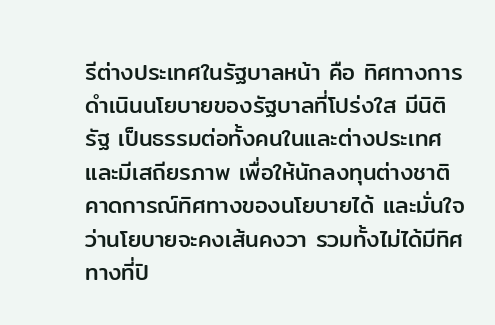รีต่างประเทศในรัฐบาลหน้า คือ ทิศทางการดำเนินนโยบายของรัฐบาลที่โปร่งใส มีนิติรัฐ เป็นธรรมต่อทั้งคนในและต่างประเทศ และมีเสถียรภาพ เพื่อให้นักลงทุนต่างชาติคาดการณ์ทิศทางของนโยบายได้ และมั่นใจว่านโยบายจะคงเส้นคงวา รวมทั้งไม่ได้มีทิศทางที่ปิ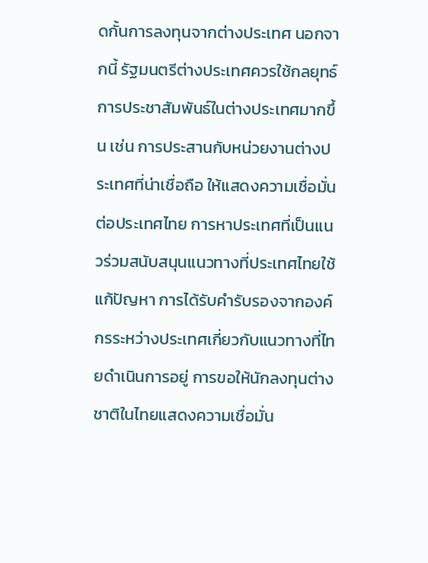ดกั้นการลงทุนจากต่างประเทศ นอกจากนี้ รัฐมนตรีต่างประเทศควรใช้กลยุทธ์การประชาสัมพันธ์ในต่างประเทศมากขึ้น เช่น การประสานกับหน่วยงานต่างประเทศที่น่าเชื่อถือ ให้แสดงความเชื่อมั่นต่อประเทศไทย การหาประเทศที่เป็นแนวร่วมสนับสนุนแนวทางที่ประเทศไทยใช้แก้ปัญหา การได้รับคำรับรองจากองค์กรระหว่างประเทศเกี่ยวกับแนวทางที่ไทยดำเนินการอยู่ การขอให้นักลงทุนต่างชาติในไทยแสดงความเชื่อมั่น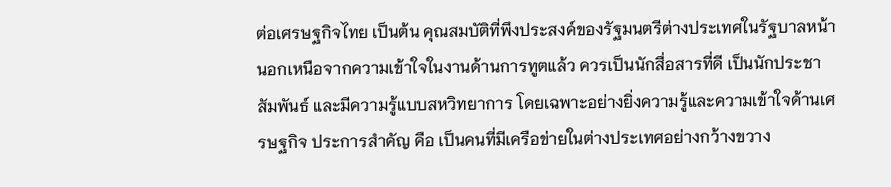ต่อเศรษฐกิจไทย เป็นต้น คุณสมบัติที่พึงประสงค์ของรัฐมนตรีต่างประเทศในรัฐบาลหน้า นอกเหนือจากความเข้าใจในงานด้านการทูตแล้ว ควรเป็นนักสื่อสารที่ดี เป็นนักประชาสัมพันธ์ และมีความรู้แบบสหวิทยาการ โดยเฉพาะอย่างยิ่งความรู้และความเข้าใจด้านเศรษฐกิจ ประการสำคัญ คือ เป็นคนที่มีเครือข่ายในต่างประเทศอย่างกว้างขวาง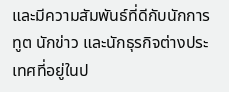และมีความสัมพันธ์ที่ดีกับนักการทูต นักข่าว และนักธุรกิจต่างประเทศที่อยู่ในป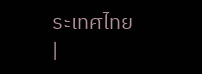ระเทศไทย
|